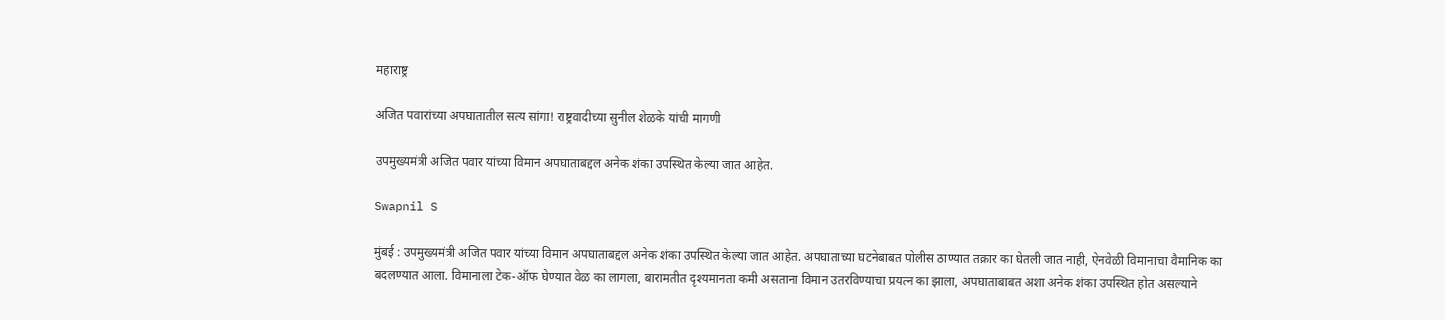महाराष्ट्र

अजित पवारांच्या अपघातातील सत्य सांगा! राष्ट्रवादीच्या सुनील शेळके यांची मागणी

उपमुख्यमंत्री अजित पवार यांच्या विमान अपघाताबद्दल अनेक शंका उपस्थित केल्या जात आहेत.

Swapnil S

मुंबई : उपमुख्यमंत्री अजित पवार यांच्या विमान अपघाताबद्दल अनेक शंका उपस्थित केल्या जात आहेत. अपघाताच्या घटनेबाबत पोलीस ठाण्यात तक्रार का घेतली जात नाही, ऐनवेळी विमानाचा वैमानिक का बदलण्यात आला. विमानाला टेक-ऑफ घेण्यात वेळ का लागला, बारामतीत दृश्यमानता कमी असताना विमान उतरविण्याचा प्रयत्न का झाला, अपघाताबाबत अशा अनेक शंका उपस्थित होत असल्याने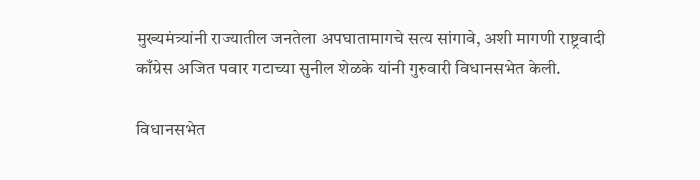मुख्यमंत्र्यांनी राज्यातील जनतेला अपघातामागचे सत्य सांगावे, अशी मागणी राष्ट्रवादी काँग्रेस अजित पवार गटाच्या सुनील शेळके यांनी गुरुवारी विधानसभेत केली.

विधानसभेत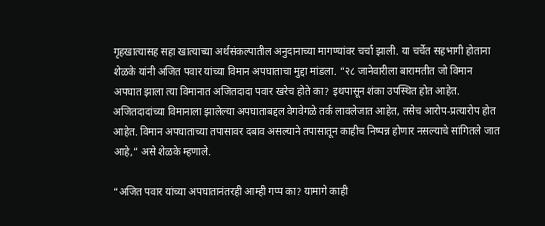गृहखात्यासह सहा खात्याच्या अर्थसंकल्पातील अनुदानाच्या मागण्यांवर चर्चा झाली. या चर्चेत सहभागी होताना शेळके यांनी अजित पवार यांच्या विमान अपघाताचा मुद्दा मांडला. “२८ जानेवारीला बारामतीत जो विमान अपघात झाला त्या विमानात अजितदादा पवार खरेच होते का? इथपासून शंका उपस्थित होत आहेत. अजितदादांच्या विमानाला झालेल्या अपघाताबद्दल वेगवेगळे तर्क लावलेजात आहेत, तसेच आरोप-प्रत्यारोप होत आहेत. विमान अपघाताच्या तपासावर दबाव असल्याने तपासातून काहीच निष्पन्न होणार नसल्याचे सांगितले जात आहे,” असे शेळके म्हणाले.

“अजित पवार यांच्या अपघातानंतरही आम्ही गप्प का? यामागे काही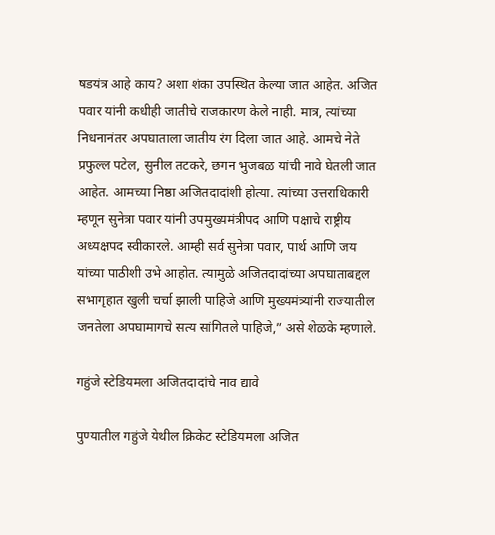षडयंत्र आहे काय? अशा शंका उपस्थित केल्या जात आहेत. अजित पवार यांनी कधीही जातीचे राजकारण केले नाही. मात्र, त्यांच्या निधनानंतर अपघाताला जातीय रंग दिला जात आहे. आमचे नेते प्रफुल्ल पटेल, सुनील तटकरे, छगन भुजबळ यांची नावे घेतली जात आहेत. आमच्या निष्ठा अजितदादांशी होत्या. त्यांच्या उत्तराधिकारी म्हणून सुनेत्रा पवार यांनी उपमुख्यमंत्रीपद आणि पक्षाचे राष्ट्रीय अध्यक्षपद स्वीकारले. आम्ही सर्व सुनेत्रा पवार, पार्थ आणि जय यांच्या पाठीशी उभे आहोत. त्यामुळे अजितदादांच्या अपघाताबद्दल सभागृहात खुली चर्चा झाली पाहिजे आणि मुख्यमंत्र्यांनी राज्यातील जनतेला अपघामागचे सत्य सांगितले पाहिजे,” असे शेळके म्हणाले.

गहुंजे स्टेडियमला अजितदादांचे नाव द्यावे

पुण्यातील गहुंजे येथील क्रिकेट स्टेडियमला अजित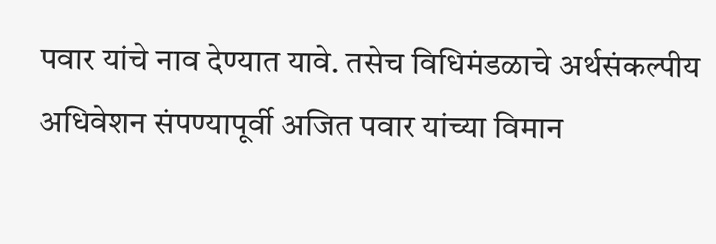पवार यांचे नाव देण्यात यावे. तसेच विधिमंडळाचे अर्थसंकल्पीय अधिवेशन संपण्यापूर्वी अजित पवार यांच्या विमान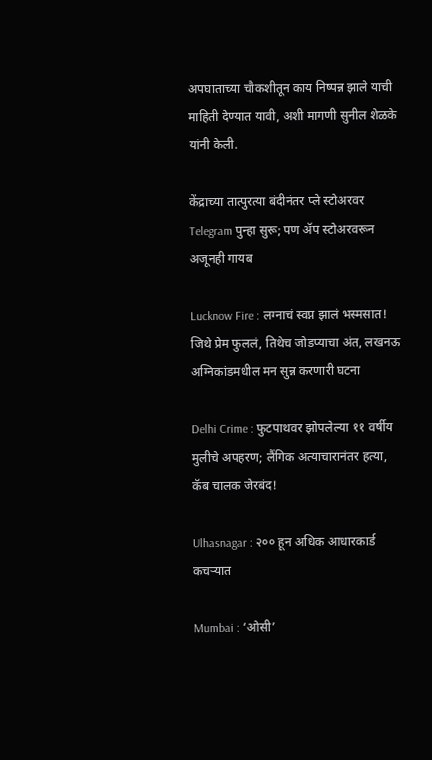अपघाताच्या चौकशीतून काय निष्पन्न झाले याची माहिती देण्यात यावी, अशी मागणी सुनील शेळके यांनी केली.

केंद्राच्या तात्पुरत्या बंदीनंतर प्ले स्टोअरवर Telegram पुन्हा सुरू; पण ॲप स्टोअरवरून अजूनही गायब

Lucknow Fire : लग्नाचं स्वप्न झालं भस्मसात! जिथे प्रेम फुललं, तिथेच जोडप्याचा अंत, लखनऊ अग्निकांडमधील मन सुन्न करणारी घटना

Delhi Crime : फुटपाथवर झोपलेल्या ११ वर्षीय मुलीचे अपहरण; लैंगिक अत्याचारानंतर हत्या, कॅब चालक जेरबंद!

Ulhasnagar : २०० हून अधिक आधारकार्ड कचऱ्यात

Mumbai : ‘ओसी’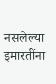नसलेल्या इमारतींना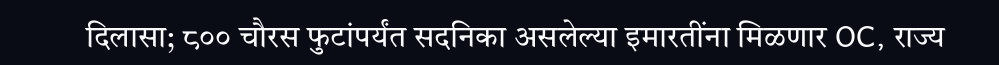दिलासा; ८०० चौरस फुटांपर्यंत सदनिका असलेल्या इमारतींना मिळणार OC, राज्य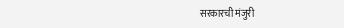सरकारची मंजुरी